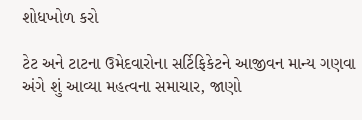શોધખોળ કરો

ટેટ અને ટાટના ઉમેદવારોના સર્ટિફિકેટને આજીવન માન્ય ગણવા અંગે શું આવ્યા મહત્વના સમાચાર, જાણો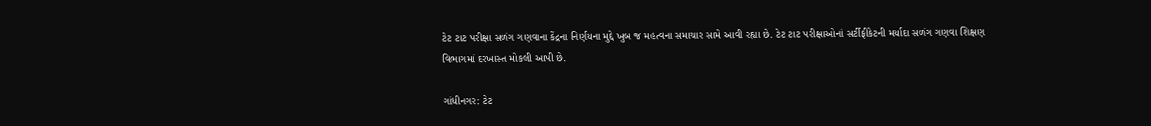ટેટ ટાટ પરીક્ષા સળંગ ગણવાના કેંદ્રના નિર્ણયના મુદ્દે ખુબ જ મહત્વના સમાચાર સામે આવી રહ્યા છે. ટેટ ટાટ પરીક્ષાઓનાં સર્ટીફીકેટની મર્યાદા સળંગ ગણવા શિક્ષણ વિભાગમાં દરખાસ્ત મોકલી આપી છે.

ગાંધીનગર: ટેટ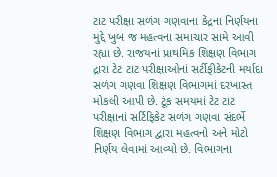ટાટ પરીક્ષા સળંગ ગણવાના કેંદ્રના નિર્ણયના મુદ્દે ખુબ જ મહત્વના સમાચાર સામે આવી રહ્યા છે. રાજયનાં પ્રાથમિક શિક્ષણ વિભાગ દ્રારા ટેટ ટાટ પરીક્ષાઓનાં સર્ટીફીકેટની મર્યાદા સળંગ ગણવા શિક્ષણ વિભાગમાં દરખાસ્ત મોકલી આપી છે. ટૂંક સમયમાં ટેટ ટાટ પરીક્ષાનાં સર્ટિફિકેટ સળંગ ગણવા સંદર્ભે શિક્ષણ વિભાગ દ્વારા મહત્વનો અને મોટો નિર્ણય લેવામાં આવ્યો છે. વિભાગના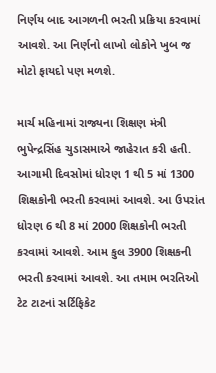નિર્ણય બાદ આગળની ભરતી પ્રક્રિયા કરવામાં આવશે. આ નિર્ણનો લાખો લોકોને ખુબ જ મોટો ફાયદો પણ મળશે.

માર્ચ મહિનામાં રાજ્યના શિક્ષણ મંત્રી ભુપેન્દ્રસિંહ ચુડાસમાએ જાહેરાત કરી હતી. આગામી દિવસોમાં ધોરણ 1 થી 5 માં 1300 શિક્ષકોની ભરતી કરવામાં આવશે. આ ઉપરાંત ધોરણ 6 થી 8 માં 2000 શિક્ષકોની ભરતી કરવામાં આવશે. આમ કુલ 3900 શિક્ષકની ભરતી કરવામાં આવશે. આ તમામ ભરતિઓ ટેટ ટાટનાં સર્ટિફિકેટ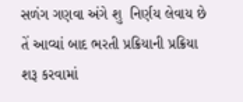સળંગ ગણવા અંગે શુ  નિર્ણય લેવાય છે તેં આવ્યાં બાદ ભરતી પ્રક્રિયાની પ્રક્રિયા શરૂ કરવામાં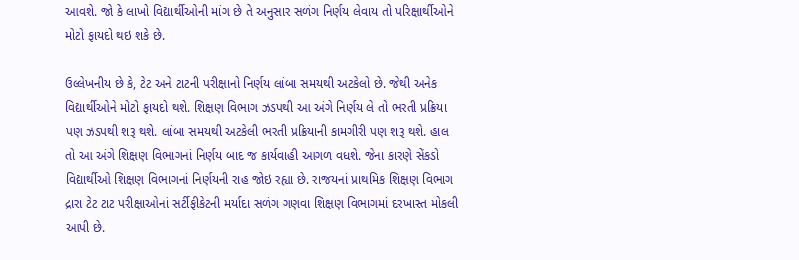આવશે. જો કે લાખો વિદ્યાર્થીઓની માંગ છે તે અનુસાર સળંગ નિર્ણય લેવાય તો પરિક્ષાર્થીઓને મોટો ફાયદો થઇ શકે છે.

ઉલ્લેખનીય છે કે, ટેટ અને ટાટની પરીક્ષાનો નિર્ણય લાંબા સમયથી અટકેલો છે. જેથી અનેક વિદ્યાર્થીઓને મોટો ફાયદો થશે. શિક્ષણ વિભાગ ઝડપથી આ અંગે નિર્ણય લે તો ભરતી પ્રક્રિયા પણ ઝડપથી શરૂ થશે. લાંબા સમયથી અટકેલી ભરતી પ્રક્રિયાની કામગીરી પણ શરૂ થશે. હાલ તો આ અંગે શિક્ષણ વિભાગનાં નિર્ણય બાદ જ કાર્યવાહી આગળ વધશે. જેના કારણે સેંકડો વિદ્યાર્થીઓ શિક્ષણ વિભાગનાં નિર્ણયની રાહ જોઇ રહ્યા છે. રાજયનાં પ્રાથમિક શિક્ષણ વિભાગ દ્રારા ટેટ ટાટ પરીક્ષાઓનાં સર્ટીફીકેટની મર્યાદા સળંગ ગણવા શિક્ષણ વિભાગમાં દરખાસ્ત મોકલી આપી છે.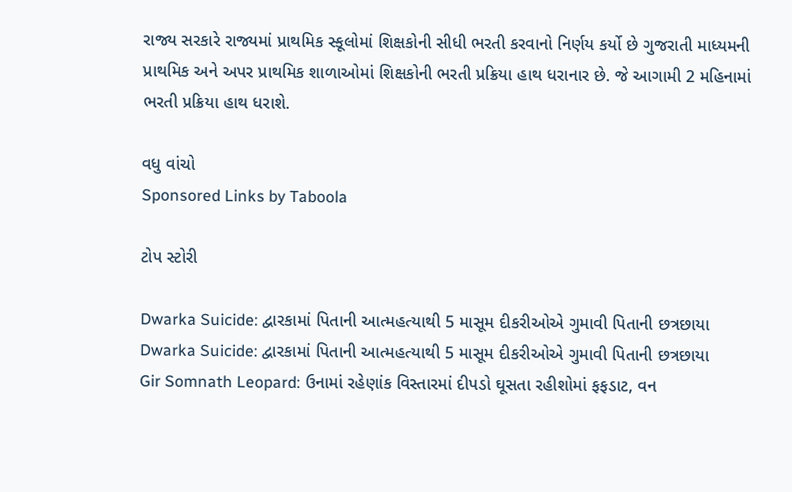રાજ્ય સરકારે રાજ્યમાં પ્રાથમિક સ્કૂલોમાં શિક્ષકોની સીધી ભરતી કરવાનો નિર્ણય કર્યો છે ગુજરાતી માધ્યમની પ્રાથમિક અને અપર પ્રાથમિક શાળાઓમાં શિક્ષકોની ભરતી પ્રક્રિયા હાથ ધરાનાર છે. જે આગામી 2 મહિનામાં ભરતી પ્રક્રિયા હાથ ધરાશે.

વધુ વાંચો
Sponsored Links by Taboola

ટોપ સ્ટોરી

Dwarka Suicide: દ્વારકામાં પિતાની આત્મહત્યાથી 5 માસૂમ દીકરીઓએ ગુમાવી પિતાની છત્રછાયા
Dwarka Suicide: દ્વારકામાં પિતાની આત્મહત્યાથી 5 માસૂમ દીકરીઓએ ગુમાવી પિતાની છત્રછાયા
Gir Somnath Leopard: ઉનામાં રહેણાંક વિસ્તારમાં દીપડો ઘૂસતા રહીશોમાં ફફડાટ, વન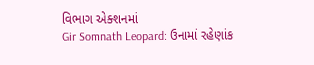વિભાગ એક્શનમાં
Gir Somnath Leopard: ઉનામાં રહેણાંક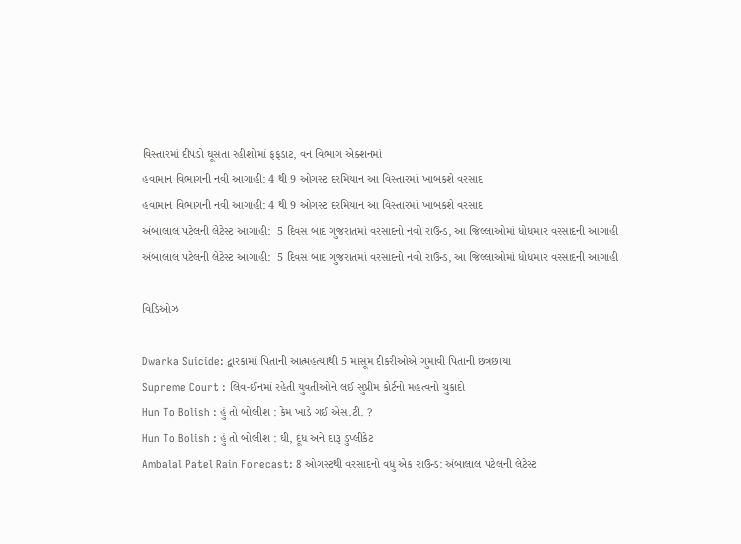વિસ્તારમાં દીપડો ઘૂસતા રહીશોમાં ફફડાટ, વન વિભાગ એક્શનમાં
હવામાન વિભાગની નવી આગાહી: 4 થી 9 ઓગસ્ટ દરમિયાન આ વિસ્તારમાં ખાબકશે વરસાદ
હવામાન વિભાગની નવી આગાહી: 4 થી 9 ઓગસ્ટ દરમિયાન આ વિસ્તારમાં ખાબકશે વરસાદ
અંબાલાલ પટેલની લેટેસ્ટ આગાહી:  5 દિવસ બાદ ગુજરાતમાં વરસાદનો નવો રાઉન્ડ, આ જિલ્લાઓમાં ધોધમાર વરસાદની આગાહી
અંબાલાલ પટેલની લેટેસ્ટ આગાહી:  5 દિવસ બાદ ગુજરાતમાં વરસાદનો નવો રાઉન્ડ, આ જિલ્લાઓમાં ધોધમાર વરસાદની આગાહી

વિડિઓઝ

Dwarka Suicide: દ્વારકામાં પિતાની આત્મહત્યાથી 5 માસૂમ દીકરીઓએ ગુમાવી પિતાની છત્રછાયા
Supreme Court : લિવ-ઈનમાં રહેતી યુવતીઓને લઈ સુપ્રીમ કોર્ટનો મહત્વનો ચુકાદો
Hun To Bolish : હું તો બોલીશ : કેમ ખાડે ગઈ એસ.ટી. ?
Hun To Bolish : હું તો બોલીશ : ઘી, દૂધ અને દારૂ ડુપ્લીકેટ
Ambalal Patel Rain Forecast: 8 ઓગસ્ટથી વરસાદનો વધુ એક રાઉન્ડ: અંબાલાલ પટેલની લેટેસ્ટ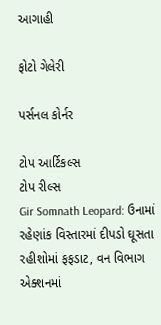આગાહી

ફોટો ગેલેરી

પર્સનલ કોર્નર

ટોપ આર્ટિકલ્સ
ટોપ રીલ્સ
Gir Somnath Leopard: ઉનામાં રહેણાંક વિસ્તારમાં દીપડો ઘૂસતા રહીશોમાં ફફડાટ, વન વિભાગ એક્શનમાં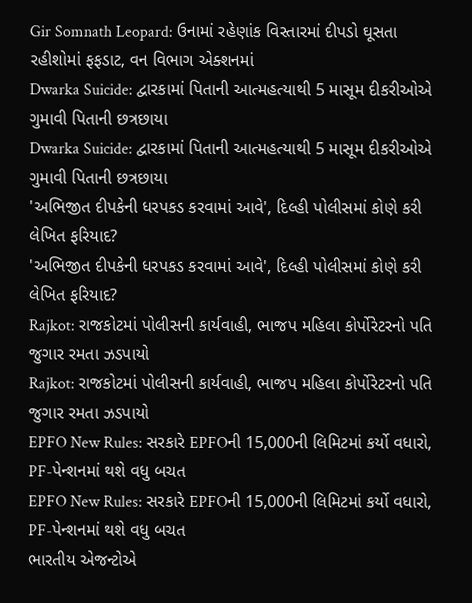Gir Somnath Leopard: ઉનામાં રહેણાંક વિસ્તારમાં દીપડો ઘૂસતા રહીશોમાં ફફડાટ, વન વિભાગ એક્શનમાં
Dwarka Suicide: દ્વારકામાં પિતાની આત્મહત્યાથી 5 માસૂમ દીકરીઓએ ગુમાવી પિતાની છત્રછાયા
Dwarka Suicide: દ્વારકામાં પિતાની આત્મહત્યાથી 5 માસૂમ દીકરીઓએ ગુમાવી પિતાની છત્રછાયા
'અભિજીત દીપકેની ધરપકડ કરવામાં આવે', દિલ્હી પોલીસમાં કોણે કરી લેખિત ફરિયાદ?
'અભિજીત દીપકેની ધરપકડ કરવામાં આવે', દિલ્હી પોલીસમાં કોણે કરી લેખિત ફરિયાદ?
Rajkot: રાજકોટમાં પોલીસની કાર્યવાહી, ભાજપ મહિલા કોર્પોરેટરનો પતિ જુગાર રમતા ઝડપાયો
Rajkot: રાજકોટમાં પોલીસની કાર્યવાહી, ભાજપ મહિલા કોર્પોરેટરનો પતિ જુગાર રમતા ઝડપાયો
EPFO New Rules: સરકારે EPFOની 15,000ની લિમિટમાં કર્યો વધારો, PF-પેન્શનમાં થશે વધુ બચત
EPFO New Rules: સરકારે EPFOની 15,000ની લિમિટમાં કર્યો વધારો, PF-પેન્શનમાં થશે વધુ બચત
ભારતીય એજન્ટોએ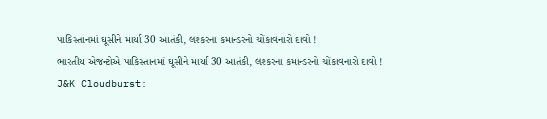પાકિસ્તાનમાં ઘૂસીને માર્યા 30 આતંકી, લશ્કરના કમાન્ડરનો ચોંકાવનારો દાવો !
ભારતીય એજન્ટોએ પાકિસ્તાનમાં ઘૂસીને માર્યા 30 આતંકી, લશ્કરના કમાન્ડરનો ચોંકાવનારો દાવો !
J&K Cloudburst: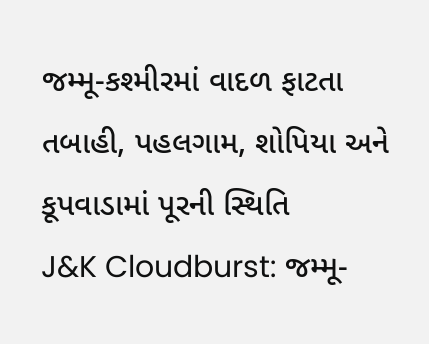જમ્મૂ-કશ્મીરમાં વાદળ ફાટતા તબાહી, પહલગામ, શોપિયા અને કૂપવાડામાં પૂરની સ્થિતિ
J&K Cloudburst: જમ્મૂ-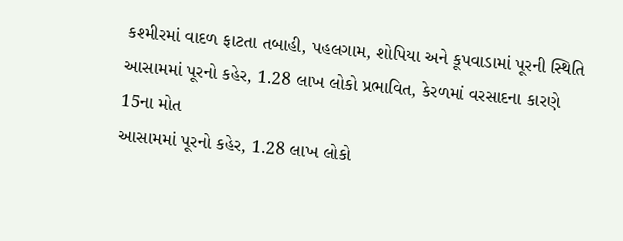કશ્મીરમાં વાદળ ફાટતા તબાહી, પહલગામ, શોપિયા અને કૂપવાડામાં પૂરની સ્થિતિ
આસામમાં પૂરનો કહેર, 1.28 લાખ લોકો પ્રભાવિત, કેરળમાં વરસાદના કારણે 15ના મોત
આસામમાં પૂરનો કહેર, 1.28 લાખ લોકો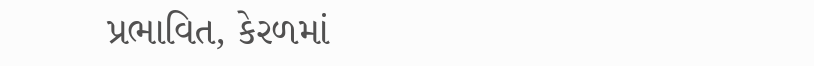પ્રભાવિત, કેરળમાં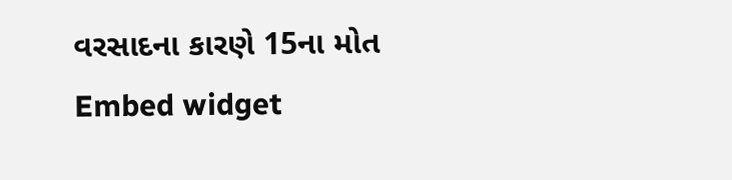વરસાદના કારણે 15ના મોત
Embed widget